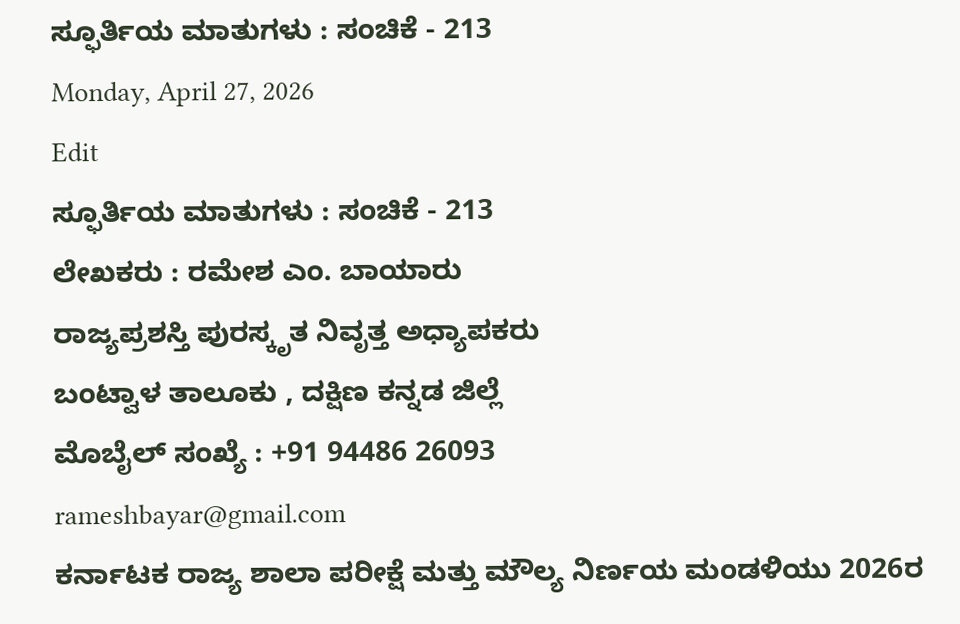ಸ್ಫೂರ್ತಿಯ ಮಾತುಗಳು : ಸಂಚಿಕೆ - 213
Monday, April 27, 2026
Edit
ಸ್ಫೂರ್ತಿಯ ಮಾತುಗಳು : ಸಂಚಿಕೆ - 213
ಲೇಖಕರು : ರಮೇಶ ಎಂ. ಬಾಯಾರು
ರಾಜ್ಯಪ್ರಶಸ್ತಿ ಪುರಸ್ಕೃತ ನಿವೃತ್ತ ಅಧ್ಯಾಪಕರು
ಬಂಟ್ವಾಳ ತಾಲೂಕು , ದಕ್ಷಿಣ ಕನ್ನಡ ಜಿಲ್ಲೆ
ಮೊಬೈಲ್ ಸಂಖ್ಯೆ : +91 94486 26093
rameshbayar@gmail.com
ಕರ್ನಾಟಕ ರಾಜ್ಯ ಶಾಲಾ ಪರೀಕ್ಷೆ ಮತ್ತು ಮೌಲ್ಯ ನಿರ್ಣಯ ಮಂಡಳಿಯು 2026ರ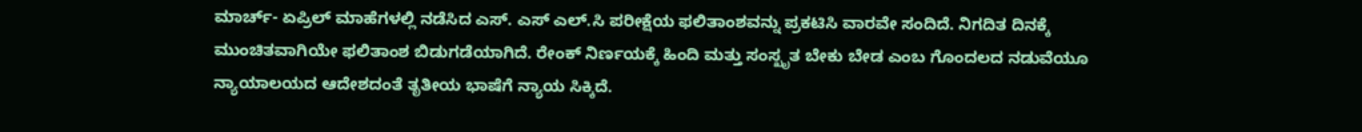ಮಾರ್ಚ್- ಏಪ್ರಿಲ್ ಮಾಹೆಗಳಲ್ಲಿ ನಡೆಸಿದ ಎಸ್. ಎಸ್ ಎಲ್.ಸಿ ಪರೀಕ್ಷೆಯ ಫಲಿತಾಂಶವನ್ನು ಪ್ರಕಟಿಸಿ ವಾರವೇ ಸಂದಿದೆ. ನಿಗದಿತ ದಿನಕ್ಕೆ ಮುಂಚಿತವಾಗಿಯೇ ಫಲಿತಾಂಶ ಬಿಡುಗಡೆಯಾಗಿದೆ. ರೇಂಕ್ ನಿರ್ಣಯಕ್ಕೆ ಹಿಂದಿ ಮತ್ತು ಸಂಸ್ಖೃತ ಬೇಕು ಬೇಡ ಎಂಬ ಗೊಂದಲದ ನಡುವೆಯೂ ನ್ಯಾಯಾಲಯದ ಆದೇಶದಂತೆ ತೃತೀಯ ಭಾಷೆಗೆ ನ್ಯಾಯ ಸಿಕ್ಕಿದೆ.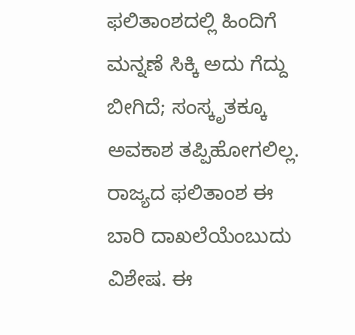ಫಲಿತಾಂಶದಲ್ಲಿ ಹಿಂದಿಗೆ ಮನ್ನಣೆ ಸಿಕ್ಕಿ ಅದು ಗೆದ್ದು ಬೀಗಿದೆ; ಸಂಸ್ಕೃತಕ್ಕೂ ಅವಕಾಶ ತಪ್ಪಿಹೋಗಲಿಲ್ಲ. ರಾಜ್ಯದ ಫಲಿತಾಂಶ ಈ ಬಾರಿ ದಾಖಲೆಯೆಂಬುದು ವಿಶೇಷ. ಈ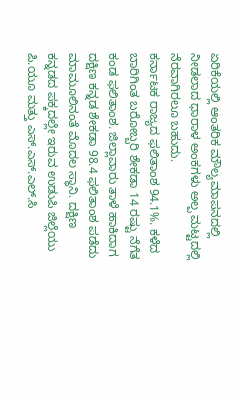ಏರಿಕೆಯಲ್ಲಿ ಆಂತರಿಕ ಮೌಲ್ಯಮಾಪನದಲ್ಲಿ ನೀಡಲಾದ ಧಾರಾಳ ಅಂಕಗಳು ಅಲ್ಪ ಮಟ್ಟದಲ್ಲಿ ನೆರವಾಗಿರಲೂ ಬಹುದು.
ಕರ್ನಾಟಕ ರಾಜ್ಯದ ಫಲಿತಾಂಶ 94.1%. ಕಳೆದ ಬಾರಿಗಿಂತ ಬರೋಬ್ಬರಿ ಶೇಕಡಾ 14 ರಷ್ಟು ನೆಗೆತ ಕಂಡ ಫಲಿತಾಂಶ. ಜಿಲ್ಲಾವಾರು ತಾಳೆ ಹಾಕಿದಾಗ ದಕ್ಷಿಣ ಕನ್ನಡ ಶೇಕಡಾ 98.4 ಫಲಿತಾಂಶ ಪಡೆದು ಮಾಮೂಲಿನಂತೆ ಮೊದಲ ಸ್ಥಾನಿ. ದಕ್ಷಿಣ ಕನ್ನಡದ ಪಕ್ಕದಲ್ಲೇ ಇರುವ ಉಡುಪಿ ಜಿಲ್ಲೆಯು ಪಿ.ಯೂ ಮತ್ತು ಎಸ್.ಎಸ್.ಎಲ್.ಸಿ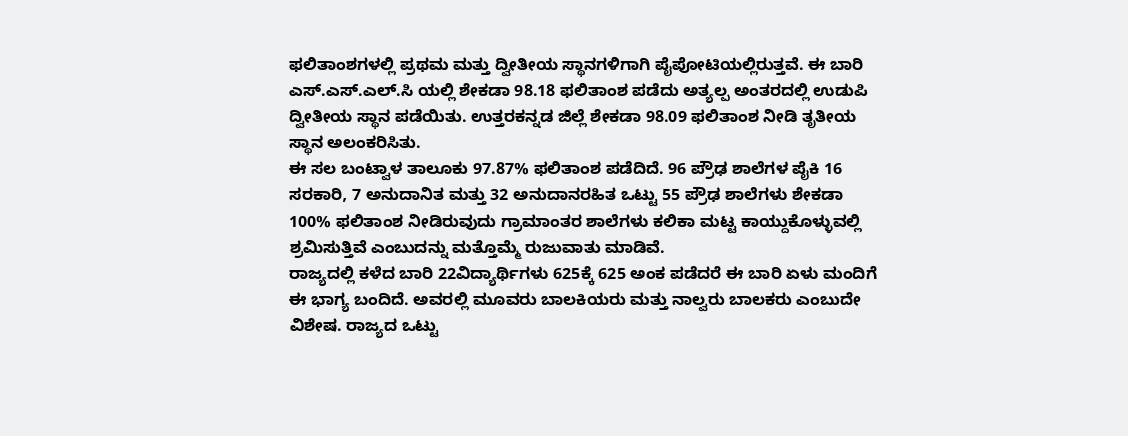ಫಲಿತಾಂಶಗಳಲ್ಲಿ ಪ್ರಥಮ ಮತ್ತು ದ್ವೀತೀಯ ಸ್ಥಾನಗಳಿಗಾಗಿ ಪೈಪೋಟಿಯಲ್ಲಿರುತ್ತವೆ. ಈ ಬಾರಿ ಎಸ್.ಎಸ್.ಎಲ್.ಸಿ ಯಲ್ಲಿ ಶೇಕಡಾ 98.18 ಫಲಿತಾಂಶ ಪಡೆದು ಅತ್ಯಲ್ಪ ಅಂತರದಲ್ಲಿ ಉಡುಪಿ ದ್ವೀತೀಯ ಸ್ಥಾನ ಪಡೆಯಿತು. ಉತ್ತರಕನ್ನಡ ಜಿಲ್ಲೆ ಶೇಕಡಾ 98.09 ಫಲಿತಾಂಶ ನೀಡಿ ತೃತೀಯ ಸ್ಥಾನ ಅಲಂಕರಿಸಿತು.
ಈ ಸಲ ಬಂಟ್ವಾಳ ತಾಲೂಕು 97.87% ಫಲಿತಾಂಶ ಪಡೆದಿದೆ. 96 ಪ್ರೌಢ ಶಾಲೆಗಳ ಪೈಕಿ 16 ಸರಕಾರಿ, 7 ಅನುದಾನಿತ ಮತ್ತು 32 ಅನುದಾನರಹಿತ ಒಟ್ಟು 55 ಪ್ರೌಢ ಶಾಲೆಗಳು ಶೇಕಡಾ 100% ಫಲಿತಾಂಶ ನೀಡಿರುವುದು ಗ್ರಾಮಾಂತರ ಶಾಲೆಗಳು ಕಲಿಕಾ ಮಟ್ಟ ಕಾಯ್ದುಕೊಳ್ಳುವಲ್ಲಿ ಶ್ರಮಿಸುತ್ತಿವೆ ಎಂಬುದನ್ನು ಮತ್ತೊಮ್ಮೆ ರುಜುವಾತು ಮಾಡಿವೆ.
ರಾಜ್ಯದಲ್ಲಿ ಕಳೆದ ಬಾರಿ 22ವಿದ್ಯಾರ್ಥಿಗಳು 625ಕ್ಕೆ 625 ಅಂಕ ಪಡೆದರೆ ಈ ಬಾರಿ ಏಳು ಮಂದಿಗೆ ಈ ಭಾಗ್ಯ ಬಂದಿದೆ. ಅವರಲ್ಲಿ ಮೂವರು ಬಾಲಕಿಯರು ಮತ್ತು ನಾಲ್ವರು ಬಾಲಕರು ಎಂಬುದೇ ವಿಶೇಷ. ರಾಜ್ಯದ ಒಟ್ಟು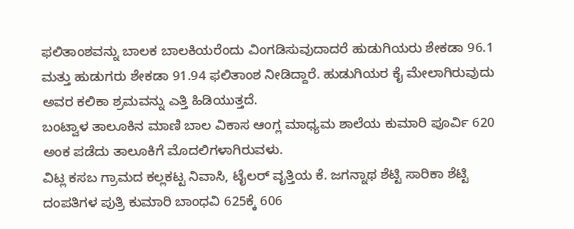ಫಲಿತಾಂಶವನ್ನು ಬಾಲಕ ಬಾಲಕಿಯರೆಂದು ವಿಂಗಡಿಸುವುದಾದರೆ ಹುಡುಗಿಯರು ಶೇಕಡಾ 96.1 ಮತ್ತು ಹುಡುಗರು ಶೇಕಡಾ 91.94 ಫಲಿತಾಂಶ ನೀಡಿದ್ದಾರೆ. ಹುಡುಗಿಯರ ಕೈ ಮೇಲಾಗಿರುವುದು ಅವರ ಕಲಿಕಾ ಶ್ರಮವನ್ನು ಎತ್ತಿ ಹಿಡಿಯುತ್ತದೆ.
ಬಂಟ್ವಾಳ ತಾಲೂಕಿನ ಮಾಣಿ ಬಾಲ ವಿಕಾಸ ಆಂಗ್ಲ ಮಾಧ್ಯಮ ಶಾಲೆಯ ಕುಮಾರಿ ಪೂರ್ವಿ 620 ಅಂಕ ಪಡೆದು ತಾಲೂಕಿಗೆ ಮೊದಲಿಗಳಾಗಿರುವಳು.
ವಿಟ್ಲ ಕಸಬ ಗ್ರಾಮದ ಕಲ್ಲಕಟ್ಟ ನಿವಾಸಿ, ಟೈಲರ್ ವೃತ್ತಿಯ ಕೆ. ಜಗನ್ನಾಥ ಶೆಟ್ಟಿ ಸಾರಿಕಾ ಶೆಟ್ಟಿ ದಂಪತಿಗಳ ಪುತ್ರಿ ಕುಮಾರಿ ಬಾಂಧವಿ 625ಕ್ಕೆ 606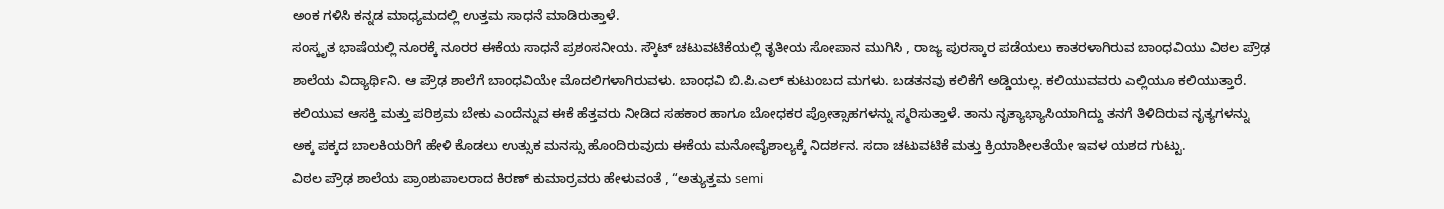ಅಂಕ ಗಳಿಸಿ ಕನ್ನಡ ಮಾಧ್ಯಮದಲ್ಲಿ ಉತ್ತಮ ಸಾಧನೆ ಮಾಡಿರುತ್ತಾಳೆ.
ಸಂಸ್ಕೃತ ಭಾಷೆಯಲ್ಲಿ ನೂರಕ್ಕೆ ನೂರರ ಈಕೆಯ ಸಾಧನೆ ಪ್ರಶಂಸನೀಯ. ಸ್ಕೌಟ್ ಚಟುವಟಿಕೆಯಲ್ಲಿ ತೃತೀಯ ಸೋಪಾನ ಮುಗಿಸಿ , ರಾಜ್ಯ ಪುರಸ್ಕಾರ ಪಡೆಯಲು ಕಾತರಳಾಗಿರುವ ಬಾಂಧವಿಯು ವಿಠಲ ಪ್ರೌಢ ಶಾಲೆಯ ವಿದ್ಯಾರ್ಥಿನಿ. ಆ ಪ್ರೌಢ ಶಾಲೆಗೆ ಬಾಂಧವಿಯೇ ಮೊದಲಿಗಳಾಗಿರುವಳು. ಬಾಂಧವಿ ಬಿ.ಪಿ.ಎಲ್ ಕುಟುಂಬದ ಮಗಳು. ಬಡತನವು ಕಲಿಕೆಗೆ ಅಡ್ಡಿಯಲ್ಲ. ಕಲಿಯುವವರು ಎಲ್ಲಿಯೂ ಕಲಿಯುತ್ತಾರೆ. ಕಲಿಯುವ ಆಸಕ್ತಿ ಮತ್ತು ಪರಿಶ್ರಮ ಬೇಕು ಎಂದೆನ್ನುವ ಈಕೆ ಹೆತ್ತವರು ನೀಡಿದ ಸಹಕಾರ ಹಾಗೂ ಬೋಧಕರ ಪ್ರೋತ್ಸಾಹಗಳನ್ನು ಸ್ಮರಿಸುತ್ತಾಳೆ. ತಾನು ನೃತ್ಯಾಭ್ಯಾಸಿಯಾಗಿದ್ದು ತನಗೆ ತಿಳಿದಿರುವ ನೃತ್ಯಗಳನ್ನು ಅಕ್ಕ ಪಕ್ಕದ ಬಾಲಕಿಯರಿಗೆ ಹೇಳಿ ಕೊಡಲು ಉತ್ಸುಕ ಮನಸ್ಸು ಹೊಂದಿರುವುದು ಈಕೆಯ ಮನೋವೈಶಾಲ್ಯಕ್ಕೆ ನಿದರ್ಶನ. ಸದಾ ಚಟುವಟಿಕೆ ಮತ್ತು ಕ್ರಿಯಾಶೀಲತೆಯೇ ಇವಳ ಯಶದ ಗುಟ್ಟು.
ವಿಠಲ ಪ್ರೌಢ ಶಾಲೆಯ ಪ್ರಾಂಶುಪಾಲರಾದ ಕಿರಣ್ ಕುಮಾರ್ರವರು ಹೇಳುವಂತೆ , “ಅತ್ಯುತ್ತಮ semi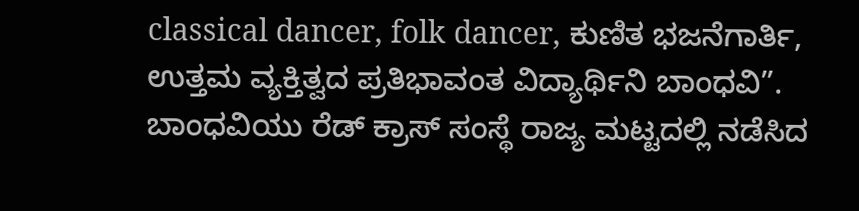classical dancer, folk dancer, ಕುಣಿತ ಭಜನೆಗಾರ್ತಿ, ಉತ್ತಮ ವ್ಯಕ್ತಿತ್ವದ ಪ್ರತಿಭಾವಂತ ವಿದ್ಯಾರ್ಥಿನಿ ಬಾಂಧವಿ”.
ಬಾಂಧವಿಯು ರೆಡ್ ಕ್ರಾಸ್ ಸಂಸ್ಥೆ ರಾಜ್ಯ ಮಟ್ಟದಲ್ಲಿ ನಡೆಸಿದ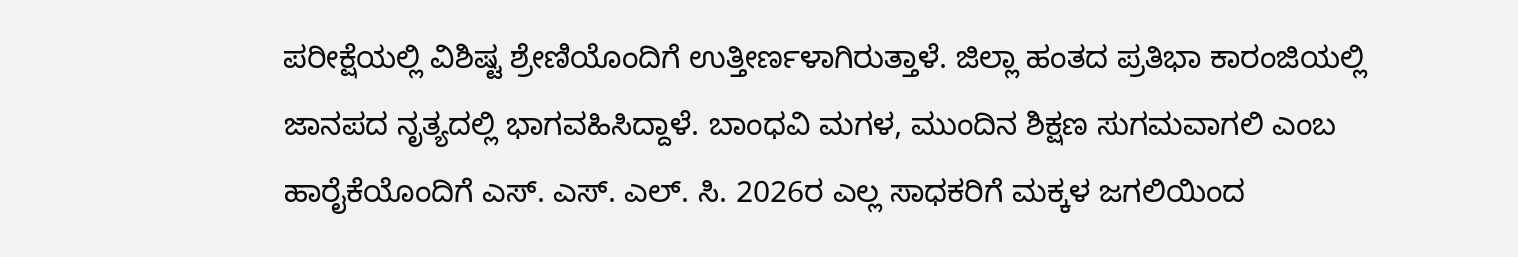ಪರೀಕ್ಷೆಯಲ್ಲಿ ವಿಶಿಷ್ಟ ಶ್ರೇಣಿಯೊಂದಿಗೆ ಉತ್ತೀರ್ಣಳಾಗಿರುತ್ತಾಳೆ. ಜಿಲ್ಲಾ ಹಂತದ ಪ್ರತಿಭಾ ಕಾರಂಜಿಯಲ್ಲಿ ಜಾನಪದ ನೃತ್ಯದಲ್ಲಿ ಭಾಗವಹಿಸಿದ್ದಾಳೆ. ಬಾಂಧವಿ ಮಗಳ, ಮುಂದಿನ ಶಿಕ್ಷಣ ಸುಗಮವಾಗಲಿ ಎಂಬ ಹಾರೈಕೆಯೊಂದಿಗೆ ಎಸ್. ಎಸ್. ಎಲ್. ಸಿ. 2026ರ ಎಲ್ಲ ಸಾಧಕರಿಗೆ ಮಕ್ಕಳ ಜಗಲಿಯಿಂದ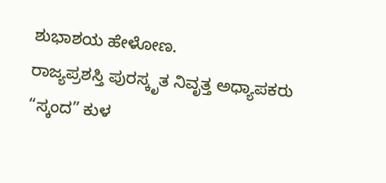ಶುಭಾಶಯ ಹೇಳೋಣ.
ರಾಜ್ಯಪ್ರಶಸ್ತಿ ಪುರಸ್ಕೃತ ನಿವೃತ್ತ ಅಧ್ಯಾಪಕರು
“ಸ್ಕಂದ” ಕುಳ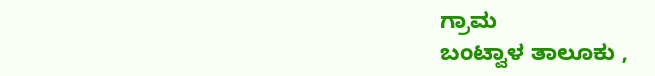ಗ್ರಾಮ
ಬಂಟ್ವಾಳ ತಾಲೂಕು ,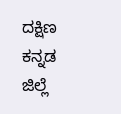ದಕ್ಷಿಣ ಕನ್ನಡ ಜಿಲ್ಲೆ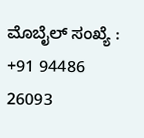ಮೊಬೈಲ್ ಸಂಖ್ಯೆ : +91 94486 26093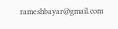rameshbayar@gmail.com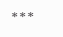***